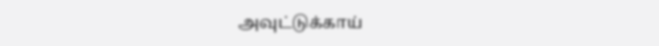அவுட்டுக்காய்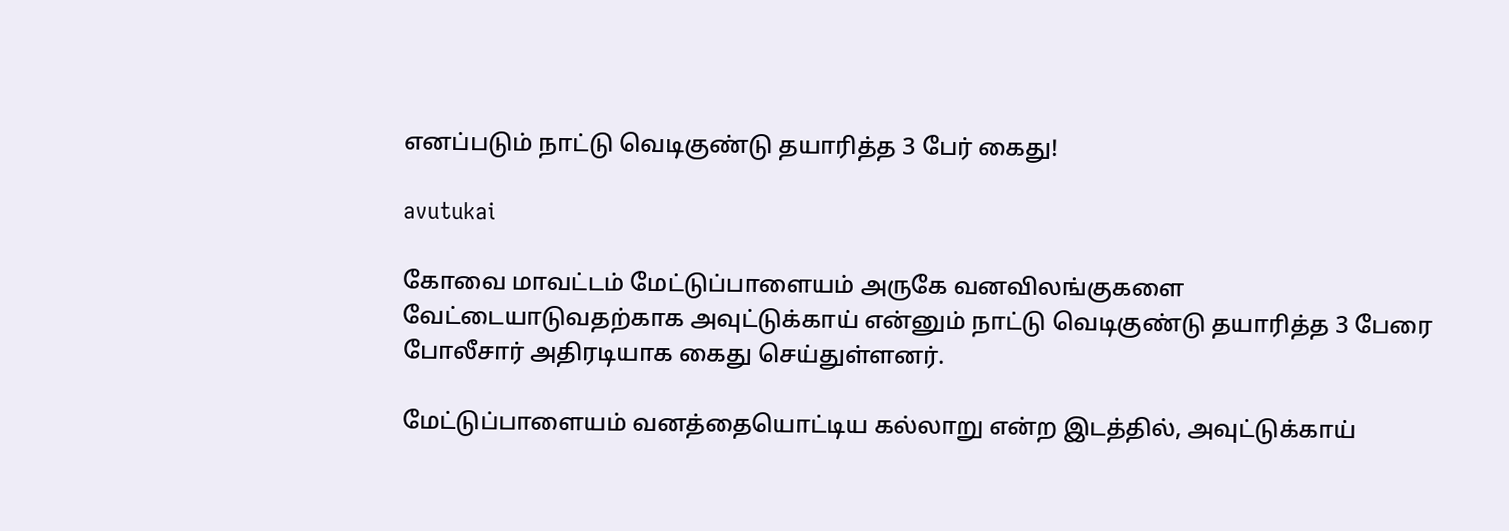எனப்படும் நாட்டு வெடிகுண்டு தயாரித்த 3 பேர் கைது!

avutukai

கோவை மாவட்டம் மேட்டுப்பாளையம் அருகே வனவிலங்குகளை வேட்டையாடுவதற்காக அவுட்டுக்காய் என்னும் நாட்டு வெடிகுண்டு தயாரித்த 3 பேரை போலீசார் அதிரடியாக கைது செய்துள்ளனர்.

மேட்டுப்பாளையம் வனத்தையொட்டிய கல்லாறு என்ற இடத்தில், அவுட்டுக்காய்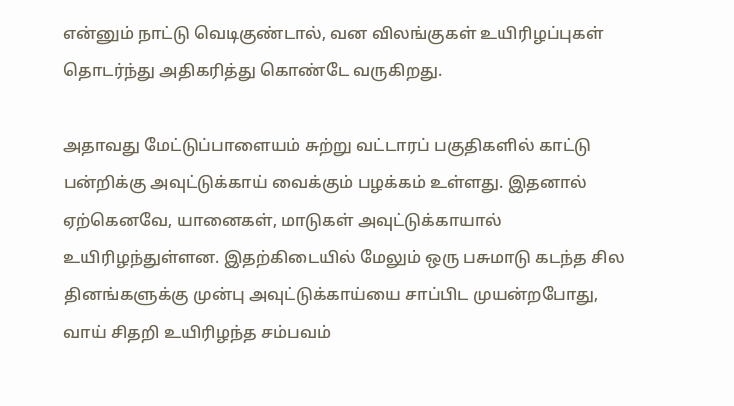என்னும் நாட்டு வெடிகுண்டால், வன விலங்குகள் உயிரிழப்புகள் தொடர்ந்து அதிகரித்து கொண்டே வருகிறது.

அதாவது மேட்டுப்பாளையம் சுற்று வட்டாரப் பகுதிகளில் காட்டு பன்றிக்கு அவுட்டுக்காய் வைக்கும் பழக்கம் உள்ளது. இதனால் ஏற்கெனவே, யானைகள், மாடுகள் அவுட்டுக்காயால் உயிரிழந்துள்ளன. இதற்கிடையில் மேலும் ஒரு பசுமாடு கடந்த சில தினங்களுக்கு முன்பு அவுட்டுக்காய்யை சாப்பிட முயன்றபோது, வாய் சிதறி உயிரிழந்த சம்பவம்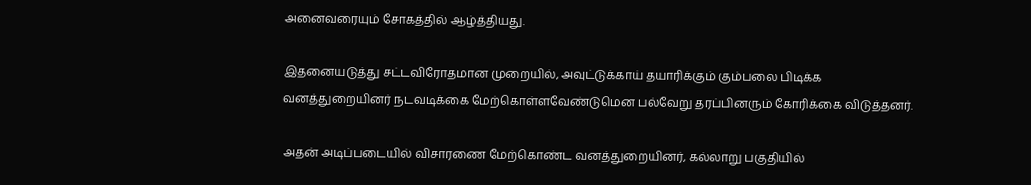அனைவரையும் சோகத்தில் ஆழ்த்தியது.

இதனையடுத்து சட்டவிரோதமான முறையில், அவுட்டுக்காய் தயாரிக்கும் கும்பலை பிடிக்க வனத்துறையினர் நடவடிக்கை மேற்கொள்ளவேண்டுமென பல்வேறு தரப்பினரும் கோரிக்கை விடுத்தனர்.

அதன் அடிப்படையில் விசாரணை மேற்கொண்ட வனத்துறையினர், கல்லாறு பகுதியில்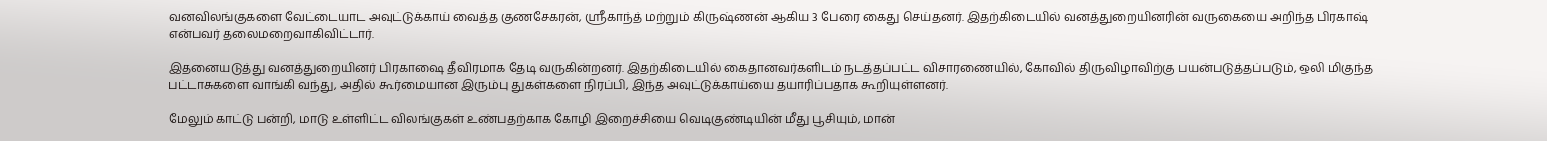வனவிலங்குகளை வேட்டையாட அவுட்டுக்காய் வைத்த குணசேகரன், ஸ்ரீகாந்த் மற்றும் கிருஷ்ணன் ஆகிய 3 பேரை கைது செய்தனர். இதற்கிடையில் வனத்துறையினரின் வருகையை அறிந்த பிரகாஷ் என்பவர் தலைமறைவாகிவிட்டார்.

இதனையடுத்து வனத்துறையினர் பிரகாஷை தீவிரமாக தேடி வருகின்றனர். இதற்கிடையில் கைதானவர்களிடம் நடத்தப்பட்ட விசாரணையில், கோவில் திருவிழாவிற்கு பயன்படுத்தப்படும், ஒலி மிகுந்த பட்டாசுகளை வாங்கி வந்து, அதில் கூர்மையான இரும்பு துகள்களை நிரப்பி, இந்த அவுட்டுக்காய்யை தயாரிப்பதாக கூறியுள்ளனர்.

மேலும் காட்டு பன்றி, மாடு உள்ளிட்ட விலங்குகள் உண்பதற்காக கோழி இறைச்சியை வெடிகுண்டியின் மீது பூசியும், மான்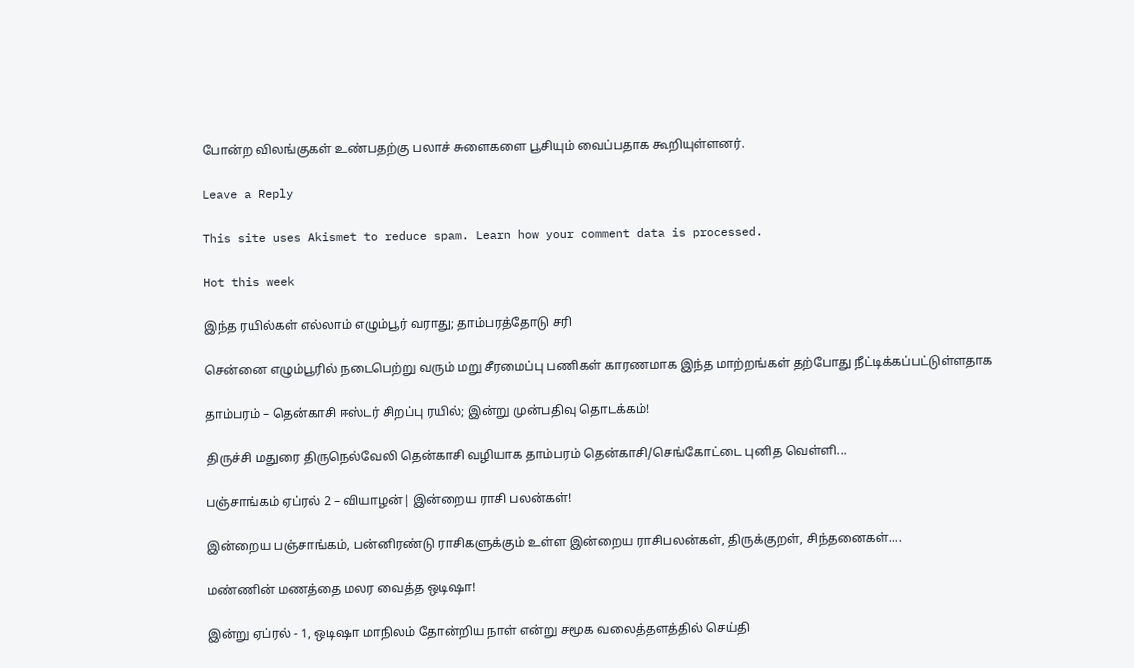போன்ற விலங்குகள் உண்பதற்கு பலாச் சுளைகளை பூசியும் வைப்பதாக கூறியுள்ளனர்.

Leave a Reply

This site uses Akismet to reduce spam. Learn how your comment data is processed.

Hot this week

இந்த ரயில்கள் எல்லாம் எழும்பூர் வராது; தாம்பரத்தோடு சரி

சென்னை எழும்பூரில் நடைபெற்று வரும் மறு சீரமைப்பு பணிகள் காரணமாக இந்த மாற்றங்கள் தற்போது நீட்டிக்கப்பட்டுள்ளதாக‌

தாம்பரம் – தென்காசி ஈஸ்டர் சிறப்பு ரயில்; இன்று முன்பதிவு தொடக்கம்!

திருச்சி மதுரை திருநெல்வேலி தென்காசி வழியாக தாம்பரம் தென்காசி/செங்கோட்டை புனித வெள்ளி...

பஞ்சாங்கம் ஏப்ரல் 2 – வியாழன்| இன்றைய ராசி பலன்கள்!

இன்றைய பஞ்சாங்கம், பன்னிரண்டு ராசிகளுக்கும் உள்ள இன்றைய ராசிபலன்கள், திருக்குறள், சிந்தனைகள்....

மண்ணின் மணத்தை மலர வைத்த ஒடிஷா!

இன்று ஏப்ரல் - 1, ஒடிஷா மாநிலம் தோன்றிய நாள் என்று சமூக வலைத்தளத்தில் செய்தி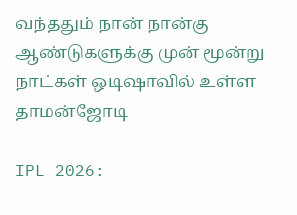வந்ததும் நான் நான்கு ஆண்டுகளுக்கு முன் மூன்று நாட்கள் ஒடிஷாவில் உள்ள தாமன்ஜோடி

IPL 2026: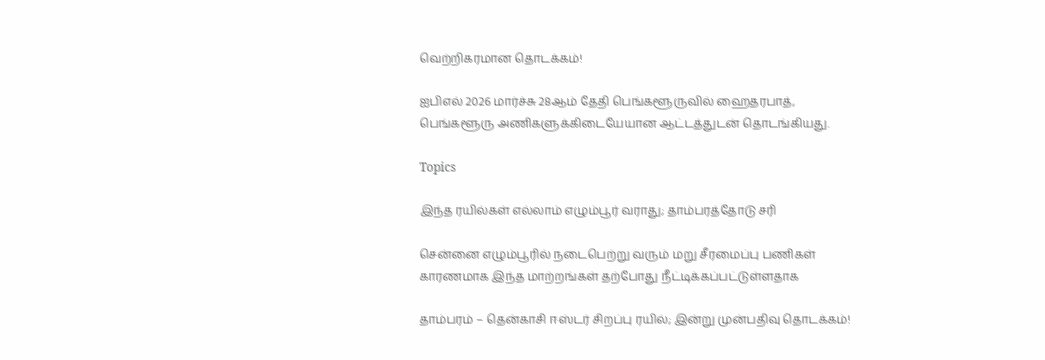வெற்றிகரமான தொடக்கம்!

ஐபிஎல் 2026 மார்ச்சு 28ஆம் தேதி பெங்களூருவில் ஹைதரபாத், பெங்களூரு அணிகளுக்கிடையேயான ஆட்டத்துடன் தொடங்கியது.

Topics

இந்த ரயில்கள் எல்லாம் எழும்பூர் வராது; தாம்பரத்தோடு சரி

சென்னை எழும்பூரில் நடைபெற்று வரும் மறு சீரமைப்பு பணிகள் காரணமாக இந்த மாற்றங்கள் தற்போது நீட்டிக்கப்பட்டுள்ளதாக‌

தாம்பரம் – தென்காசி ஈஸ்டர் சிறப்பு ரயில்; இன்று முன்பதிவு தொடக்கம்!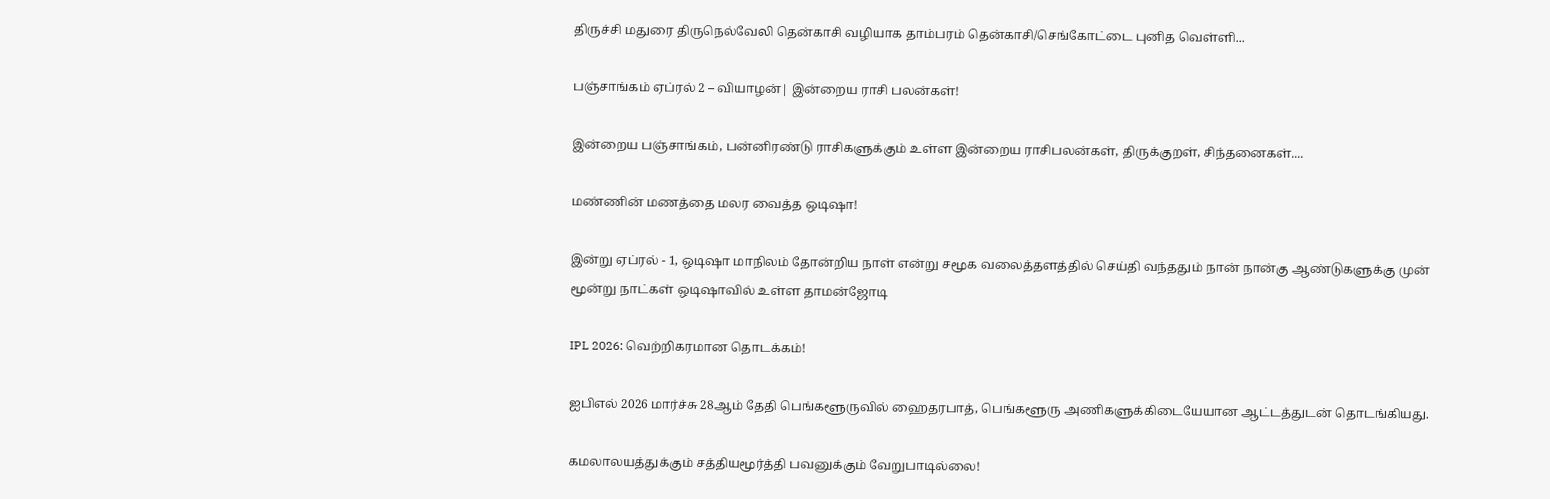திருச்சி மதுரை திருநெல்வேலி தென்காசி வழியாக தாம்பரம் தென்காசி/செங்கோட்டை புனித வெள்ளி...

பஞ்சாங்கம் ஏப்ரல் 2 – வியாழன்| இன்றைய ராசி பலன்கள்!

இன்றைய பஞ்சாங்கம், பன்னிரண்டு ராசிகளுக்கும் உள்ள இன்றைய ராசிபலன்கள், திருக்குறள், சிந்தனைகள்....

மண்ணின் மணத்தை மலர வைத்த ஒடிஷா!

இன்று ஏப்ரல் - 1, ஒடிஷா மாநிலம் தோன்றிய நாள் என்று சமூக வலைத்தளத்தில் செய்தி வந்ததும் நான் நான்கு ஆண்டுகளுக்கு முன் மூன்று நாட்கள் ஒடிஷாவில் உள்ள தாமன்ஜோடி

IPL 2026: வெற்றிகரமான தொடக்கம்!

ஐபிஎல் 2026 மார்ச்சு 28ஆம் தேதி பெங்களூருவில் ஹைதரபாத், பெங்களூரு அணிகளுக்கிடையேயான ஆட்டத்துடன் தொடங்கியது.

கமலாலயத்துக்கும் சத்தியமூர்த்தி பவனுக்கும் வேறுபாடில்லை!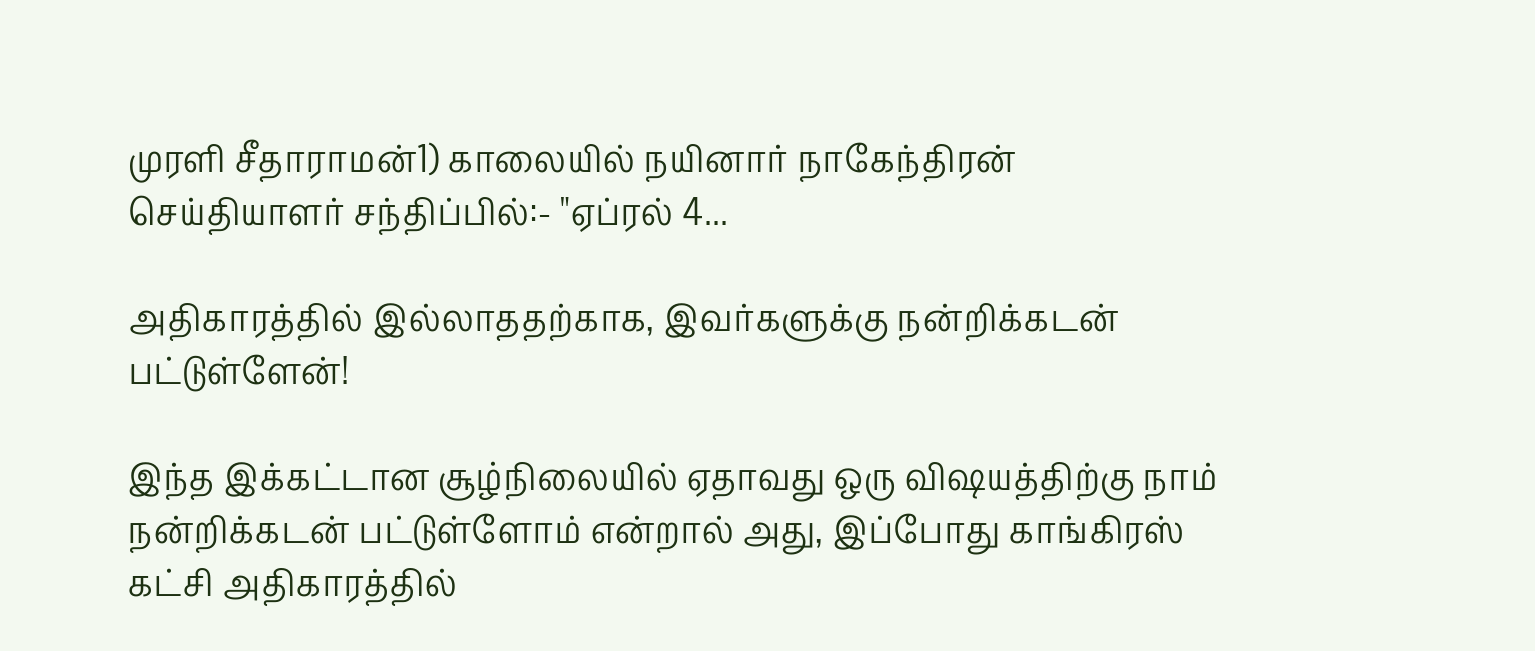முரளி சீதாராமன்1) காலையில் நயினார் நாகேந்திரன் செய்தியாளர் சந்திப்பில்:- "ஏப்ரல் 4...

அதிகாரத்தில் இல்லாததற்காக, இவர்களுக்கு நன்றிக்கடன் பட்டுள்ளேன்!

இந்த இக்கட்டான சூழ்நிலையில் ஏதாவது ஒரு விஷயத்திற்கு நாம் நன்றிக்கடன் பட்டுள்ளோம் என்றால் அது, இப்போது காங்கிரஸ் கட்சி அதிகாரத்தில்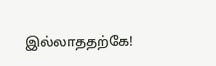இல்லாததற்கே!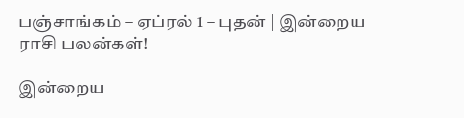பஞ்சாங்கம் – ஏப்ரல் 1 – புதன் | இன்றைய ராசி பலன்கள்!

இன்றைய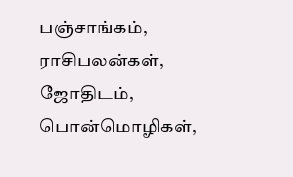பஞ்சாங்கம், ராசிபலன்கள், ஜோதிடம், பொன்மொழிகள்,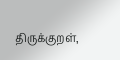திருக்குறள்,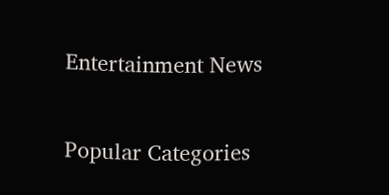Entertainment News

Popular Categories